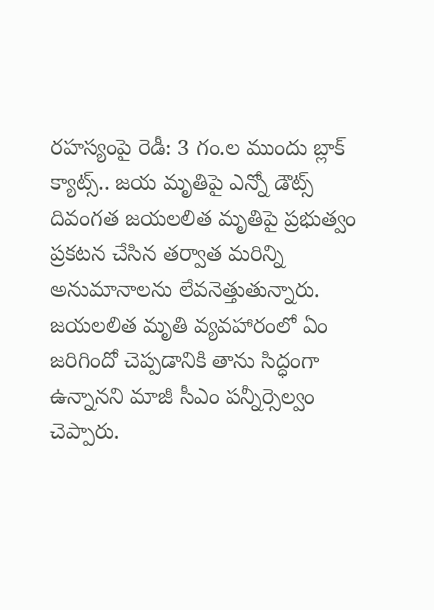రహస్యంపై రెడీ: 3 గం.ల ముందు బ్లాక్ క్యాట్స్.. జయ మృతిపై ఎన్నో డౌట్స్
దివంగత జయలలిత మృతిపై ప్రభుత్వం ప్రకటన చేసిన తర్వాత మరిన్ని అనుమానాలను లేవనెత్తుతున్నారు. జయలలిత మృతి వ్యవహారంలో ఏం జరిగిందో చెప్పడానికి తాను సిద్ధంగా ఉన్నానని మాజీ సీఎం పన్నీర్సెల్వం చెప్పారు.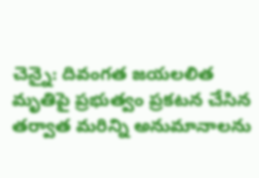చెన్నై: దివంగత జయలలిత మృతిపై ప్రభుత్వం ప్రకటన చేసిన తర్వాత మరిన్ని అనుమానాలను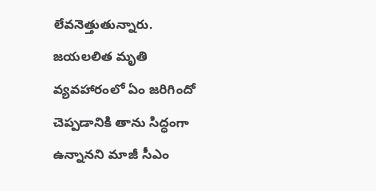లేవనెత్తుతున్నారు. జయలలిత మృతి వ్యవహారంలో ఏం జరిగిందో చెప్పడానికి తాను సిద్ధంగా ఉన్నానని మాజీ సీఎం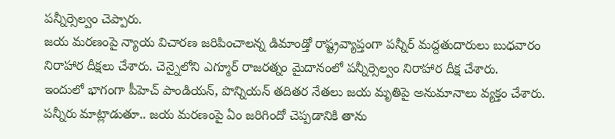పన్నీర్సెల్వం చెప్పారు.
జయ మరణంపై న్యాయ విచారణ జరిపించాలన్న డిమాండ్తో రాష్ట్రవ్యాప్తంగా పన్నీర్ మద్దతుదారులు బుధవారం నిరాహార దీక్షలు చేశారు. చెన్నైలోని ఎగ్మూర్ రాజరత్నం మైదానంలో పన్నీర్సెల్వం నిరాహార దీక్ష చేశారు.
ఇందులో భాగంగా పీహెచ్ పాండియన్, పొన్నియన్ తదితర నేతలు జయ మృతిపై అనుమానాలు వ్యక్తం చేశారు. పన్నీరు మాట్లాడుతూ.. జయ మరణంపై ఏం జరిగిందో చెప్పడానికి తాను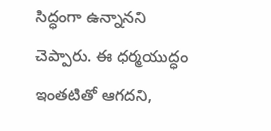సిద్ధంగా ఉన్నానని చెప్పారు. ఈ ధర్మయుద్ధం ఇంతటితో ఆగదని,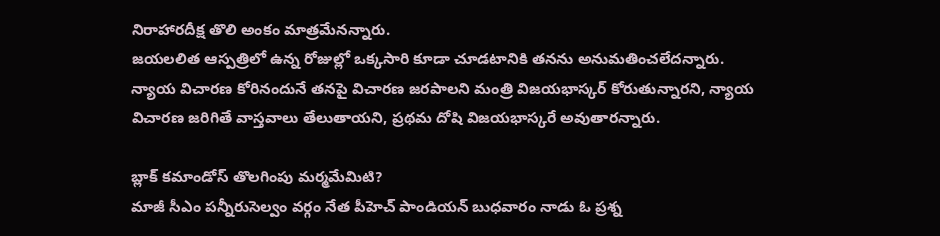నిరాహారదీక్ష తొలి అంకం మాత్రమేనన్నారు.
జయలలిత ఆస్పత్రిలో ఉన్న రోజుల్లో ఒక్కసారి కూడా చూడటానికి తనను అనుమతించలేదన్నారు. న్యాయ విచారణ కోరినందునే తనపై విచారణ జరపాలని మంత్రి విజయభాస్కర్ కోరుతున్నారని, న్యాయ విచారణ జరిగితే వాస్తవాలు తేలుతాయని, ప్రథమ దోషి విజయభాస్కరే అవుతారన్నారు.

బ్లాక్ కమాండోస్ తొలగింపు మర్మమేమిటి?
మాజీ సీఎం పన్నీరుసెల్వం వర్గం నేత పీహెచ్ పాండియన్ బుధవారం నాడు ఓ ప్రశ్న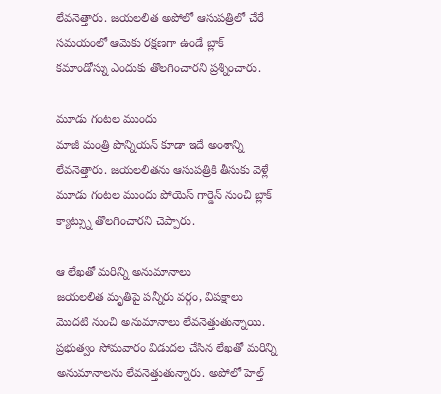లేవనెత్తారు. జయలలిత అపోలో ఆసుపత్రిలో చేరే సమయంలో ఆమెకు రక్షణగా ఉండే బ్లాక్ కమాండోస్ను ఎందుకు తొలగించారని ప్రశ్నించారు.

మూడు గంటల ముందు
మాజీ మంత్రి పొన్నియన్ కూడా ఇదే అంశాన్ని లేవనెత్తారు. జయలలితను ఆసుపత్రికి తీసుకు వెళ్లే మూడు గంటల ముందు పోయెస్ గార్డెన్ నుంచి బ్లాక్ క్యాట్స్ను తొలగించారని చెప్పారు.

ఆ లేఖతో మరిన్ని అనుమానాలు
జయలలిత మృతిపై పన్నీరు వర్గం, విపక్షాలు మొదటి నుంచి అనుమానాలు లేవనెత్తుతున్నాయి. ప్రభుత్వం సోమవారం విడుదల చేసిన లేఖతో మరిన్ని అనుమానాలను లేవనెత్తుతున్నారు. అపోలో హెల్త్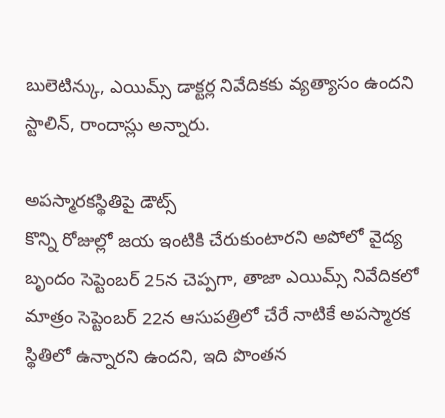బులెటిన్కు, ఎయిమ్స్ డాక్టర్ల నివేదికకు వ్యత్యాసం ఉందని స్టాలిన్, రాందాస్లు అన్నారు.

అపస్మారకస్థితిపై డౌట్స్
కొన్ని రోజుల్లో జయ ఇంటికి చేరుకుంటారని అపోలో వైద్య బృందం సెప్టెంబర్ 25న చెప్పగా, తాజా ఎయిమ్స్ నివేదికలో మాత్రం సెప్టెంబర్ 22న ఆసుపత్రిలో చేరే నాటికే అపస్మారక స్థితిలో ఉన్నారని ఉందని, ఇది పొంతన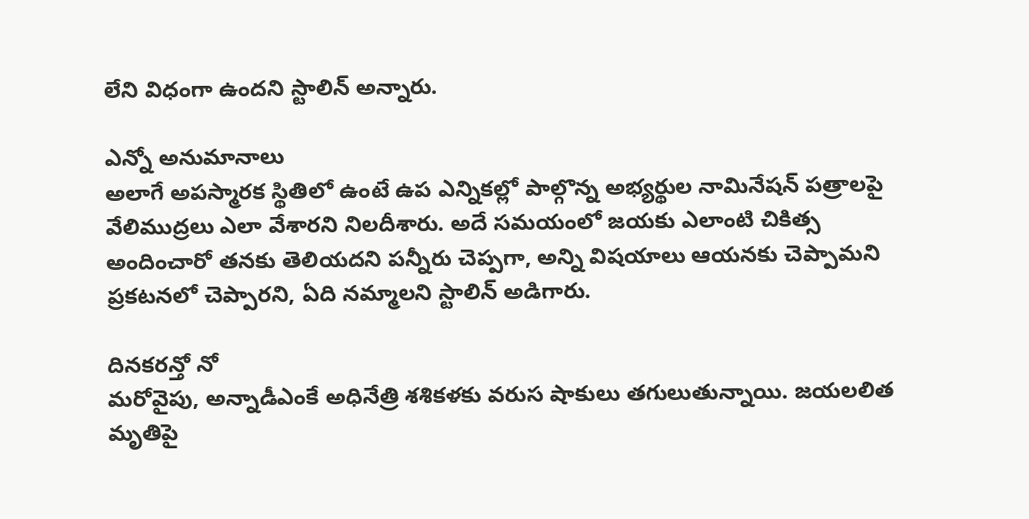లేని విధంగా ఉందని స్టాలిన్ అన్నారు.

ఎన్నో అనుమానాలు
అలాగే అపస్మారక స్థితిలో ఉంటే ఉప ఎన్నికల్లో పాల్గొన్న అభ్యర్థుల నామినేషన్ పత్రాలపై వేలిముద్రలు ఎలా వేశారని నిలదీశారు. అదే సమయంలో జయకు ఎలాంటి చికిత్స అందించారో తనకు తెలియదని పన్నీరు చెప్పగా, అన్ని విషయాలు ఆయనకు చెప్పామని ప్రకటనలో చెప్పారని, ఏది నమ్మాలని స్టాలిన్ అడిగారు.

దినకరన్తో నో
మరోవైపు, అన్నాడీఎంకే అధినేత్రి శశికళకు వరుస షాకులు తగులుతున్నాయి. జయలలిత మృతిపై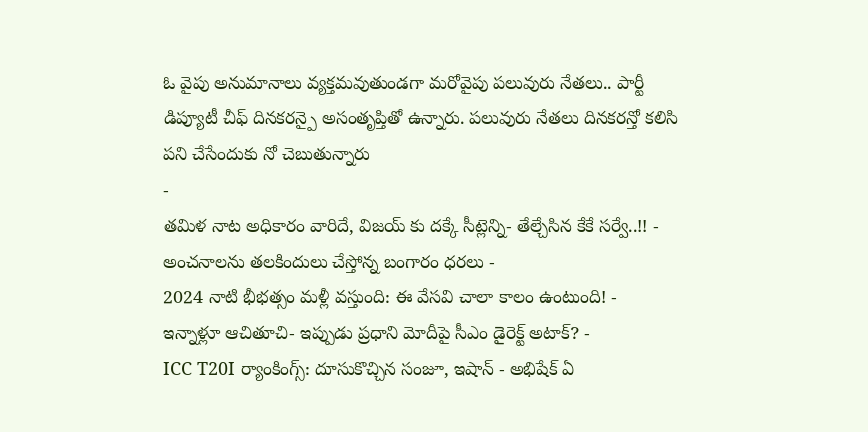ఓ వైపు అనుమానాలు వ్యక్తమవుతుండగా మరోవైపు పలువురు నేతలు.. పార్టీ డిప్యూటీ చీఫ్ దినకరన్పై అసంతృప్తితో ఉన్నారు. పలువురు నేతలు దినకరన్తో కలిసి పని చేసేందుకు నో చెబుతున్నారు
-
తమిళ నాట అధికారం వారిదే, విజయ్ కు దక్కే సీట్లెన్ని- తేల్చేసిన కేకే సర్వే..!! -
అంచనాలను తలకిందులు చేస్తోన్న బంగారం ధరలు -
2024 నాటి భీభత్సం మళ్లీ వస్తుంది: ఈ వేసవి చాలా కాలం ఉంటుంది! -
ఇన్నాళ్లూ ఆచితూచి- ఇప్పుడు ప్రధాని మోదీపై సీఎం డైరెక్ట్ అటాక్? -
ICC T20I ర్యాంకింగ్స్: దూసుకొచ్చిన సంజూ, ఇషాన్ - అభిషేక్ ఏ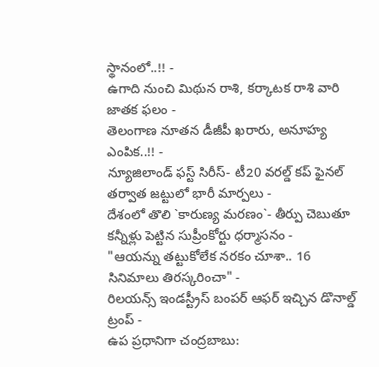స్థానంలో..!! -
ఉగాది నుంచి మిథున రాశి, కర్కాటక రాశి వారి జాతక ఫలం -
తెలంగాణ నూతన డీజీపీ ఖరారు, అనూహ్య ఎంపిక..!! -
న్యూజిలాండ్ ఫస్ట్ సిరీస్- టీ20 వరల్డ్ కప్ ఫైనల్ తర్వాత జట్టులో భారీ మార్పలు -
దేశంలో తొలి `కారుణ్య మరణం`- తీర్పు చెబుతూ కన్నీళ్లు పెట్టిన సుప్రీంకోర్టు ధర్మాసనం -
"ఆయన్ను తట్టుకోలేక నరకం చూశా.. 16 సినిమాలు తిరస్కరించా" -
రిలయన్స్ ఇండస్ట్రీస్ బంపర్ ఆఫర్ ఇచ్చిన డొనాల్డ్ ట్రంప్ -
ఉప ప్రధానిగా చంద్రబాబు: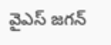వైఎస్ జగన్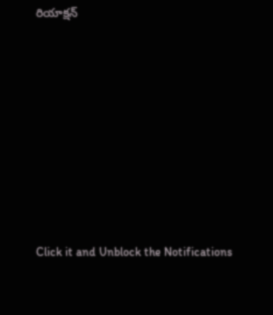రియాక్షన్












Click it and Unblock the Notifications